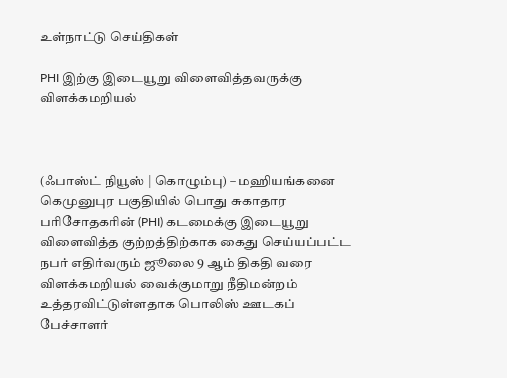உள்நாட்டு செய்திகள்

PHI இற்கு இடையூறு விளைவித்தவருக்கு விளக்கமறியல்



(ஃபாஸ்ட் நியூஸ் | கொழும்பு) – மஹியங்கனை கெமுனுபுர பகுதியில் பொது சுகாதார பரிசோதகரின் (PHI) கடமைக்கு இடையூறு விளைவித்த குற்றத்திற்காக கைது செய்யப்பட்ட நபர் எதிர்வரும் ஜூலை 9 ஆம் திகதி வரை விளக்கமறியல் வைக்குமாறு நீதிமன்றம் உத்தரவிட்டுள்ளதாக பொலிஸ் ஊடகப் பேச்சாளர்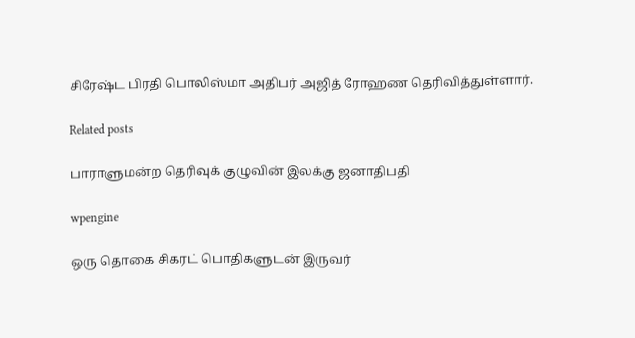சிரேஷ்ட பிரதி பொலிஸ்மா அதிபர் அஜித் ரோஹண தெரிவித்துள்ளார்.

Related posts

பாராளுமன்ற தெரிவுக் குழுவின் இலக்கு ஜனாதிபதி

wpengine

ஒரு தொகை சிகரட் பொதிகளுடன் இருவர்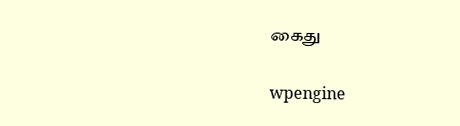கைது

wpengine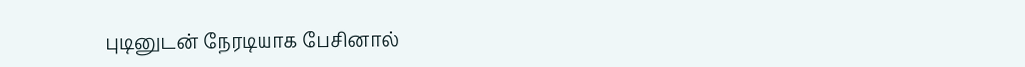புடினுடன் நேரடியாக பேசினால்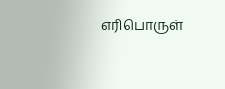எரிபொருள்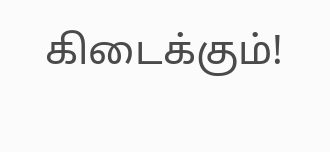கிடைக்கும்!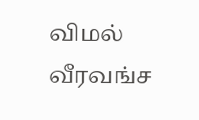விமல் வீரவங்ச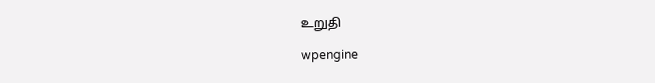உறுதி

wpengine